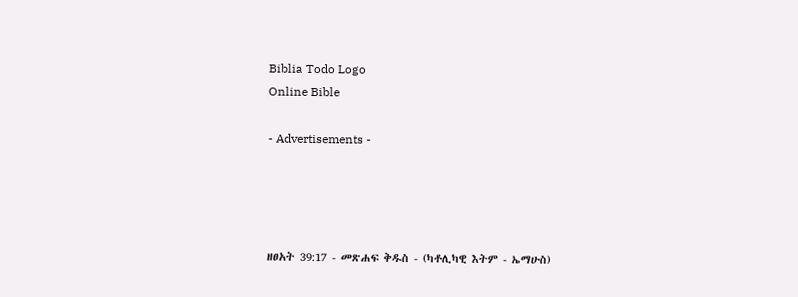Biblia Todo Logo
Online Bible

- Advertisements -




ዘፀአት 39:17 - መጽሐፍ ቅዱስ - (ካቶሊካዊ እትም - ኤማሁስ)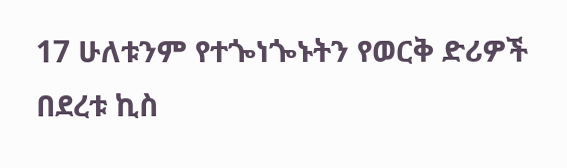17 ሁለቱንም የተጐነጐኑትን የወርቅ ድሪዎች በደረቱ ኪስ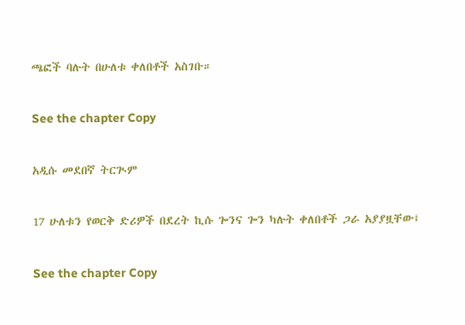ጫፎች ባሉት በሁለቱ ቀለበቶች አስገቡ።

See the chapter Copy

አዲሱ መደበኛ ትርጒም

17 ሁለቱን የወርቅ ድሪዎች በደረት ኪሱ ጐንና ጐን ካሉት ቀለበቶች ጋራ አያያዟቸው፤

See the chapter Copy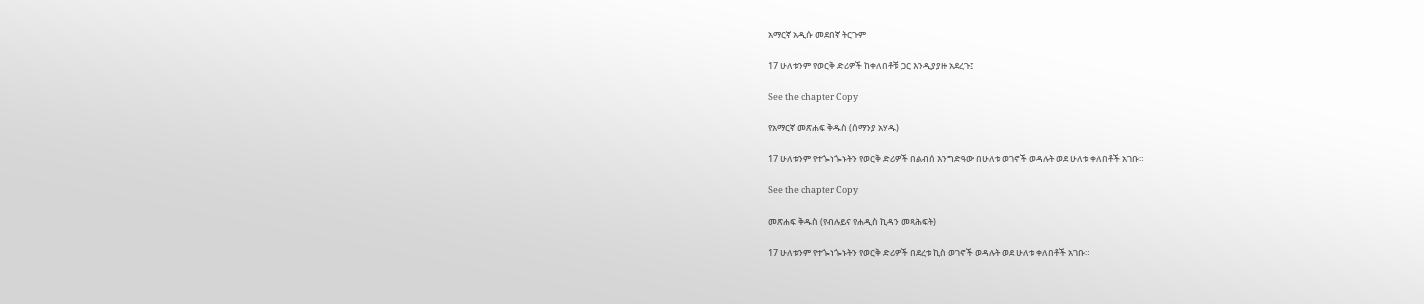አማርኛ አዲሱ መደበኛ ትርጉም

17 ሁለቱንም የወርቅ ድሪዎች ከቀለበቶቹ ጋር እንዲያያዙ አደረጉ፤

See the chapter Copy

የአማርኛ መጽሐፍ ቅዱስ (ሰማንያ አሃዱ)

17 ሁለቱንም የተጐነጐኑትን የወርቅ ድሪዎች በልብሰ እንግድዓው በሁለቱ ወገኖች ወዳሉት ወደ ሁለቱ ቀለበቶች አገቡ።

See the chapter Copy

መጽሐፍ ቅዱስ (የብሉይና የሐዲስ ኪዳን መጻሕፍት)

17 ሁለቱንም የተጐነጐኑትን የወርቅ ድሪዎች በደረቱ ኪስ ወገኖች ወዳሉት ወደ ሁለቱ ቀለበቶች አገቡ።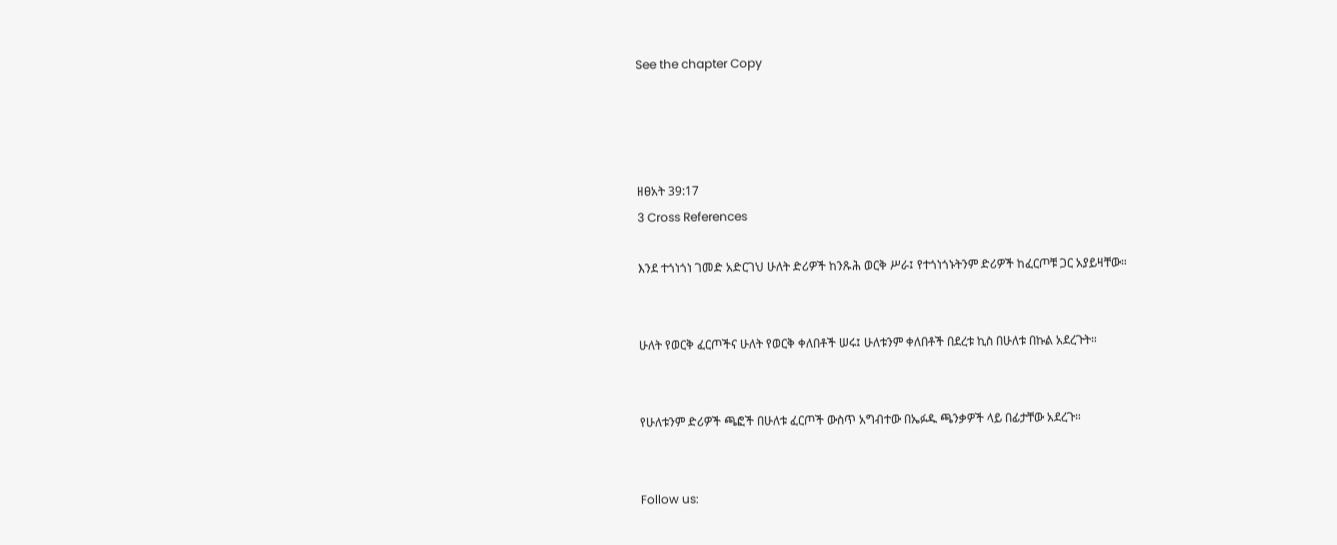See the chapter Copy




ዘፀአት 39:17
3 Cross References

እንደ ተጎነጎነ ገመድ አድርገህ ሁለት ድሪዎች ከንጹሕ ወርቅ ሥራ፤ የተጎነጎኑትንም ድሪዎች ከፈርጦቹ ጋር አያይዛቸው።


ሁለት የወርቅ ፈርጦችና ሁለት የወርቅ ቀለበቶች ሠሩ፤ ሁለቱንም ቀለበቶች በደረቱ ኪስ በሁለቱ በኩል አደረጉት።


የሁለቱንም ድሪዎች ጫፎች በሁለቱ ፈርጦች ውስጥ አግብተው በኤፉዱ ጫንቃዎች ላይ በፊታቸው አደረጉ።


Follow us: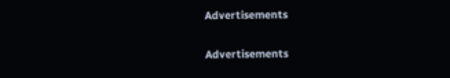Advertisements


Advertisements